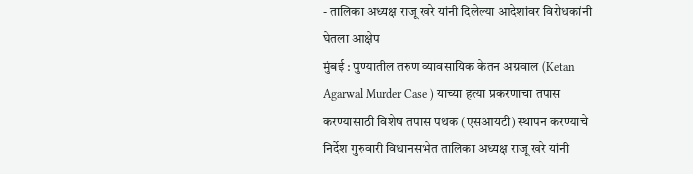- तालिका अध्यक्ष राजू खरे यांनी दिलेल्या आदेशांवर विरोधकांनी घेतला आक्षेप
मुंबई : पुण्यातील तरुण व्यावसायिक केतन अग्रवाल (Ketan Agarwal Murder Case ) याच्या हत्या प्रकरणाचा तपास करण्यासाठी विशेष तपास पथक (एसआयटी) स्थापन करण्याचे निर्देश गुरुवारी विधानसभेत तालिका अध्यक्ष राजू खरे यांनी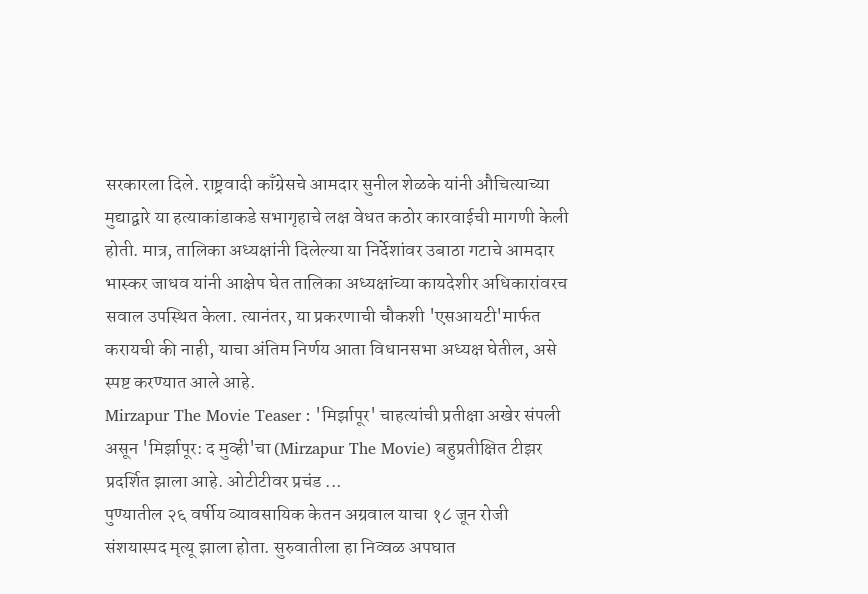सरकारला दिले. राष्ट्रवादी काँग्रेसचे आमदार सुनील शेळके यांनी औचित्याच्या मुद्याद्वारे या हत्याकांडाकडे सभागृहाचे लक्ष वेधत कठोर कारवाईची मागणी केली होती. मात्र, तालिका अध्यक्षांनी दिलेल्या या निर्देशांवर उबाठा गटाचे आमदार भास्कर जाधव यांनी आक्षेप घेत तालिका अध्यक्षांच्या कायदेशीर अधिकारांवरच सवाल उपस्थित केला. त्यानंतर, या प्रकरणाची चौकशी 'एसआयटी'मार्फत करायची की नाही, याचा अंतिम निर्णय आता विधानसभा अध्यक्ष घेतील, असे स्पष्ट करण्यात आले आहे.
Mirzapur The Movie Teaser : 'मिर्झापूर' चाहत्यांची प्रतीक्षा अखेर संपली असून 'मिर्झापूर: द मुव्ही'चा (Mirzapur The Movie) बहुप्रतीक्षित टीझर प्रदर्शित झाला आहे. ओटीटीवर प्रचंड ...
पुण्यातील २६ वर्षीय व्यावसायिक केतन अग्रवाल याचा १८ जून रोजी संशयास्पद मृत्यू झाला होता. सुरुवातीला हा निव्वळ अपघात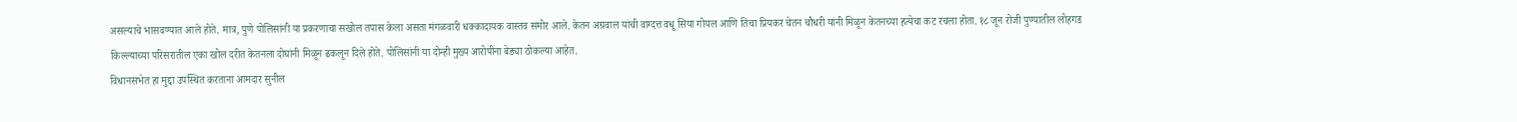असल्याचे भासवण्यात आले होते. मात्र, पुणे पोलिसांनी या प्रकरणाचा सखोल तपास केला असता मंगळवारी धक्कादायक वास्तव समोर आले. केतन अग्रवाल यांची वाग्दत्त वधू सिया गोयल आणि तिचा प्रियकर चेतन चौधरी यांनी मिळून केतनच्या हत्येचा कट रचला होता. १८ जून रोजी पुण्यातील लोहगड किल्ल्याच्या परिसरातील एका खोल दरीत केतनला दोघांनी मिळून ढकलून दिले होते. पोलिसांनी या दोन्ही मुख्य आरोपींना बेड्या ठोकल्या आहेत.
विधानसभेत हा मुद्दा उपस्थित करताना आमदार सुनील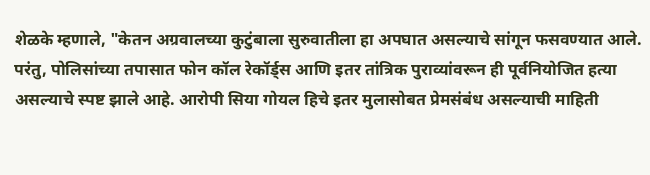शेळके म्हणाले, "केतन अग्रवालच्या कुटुंबाला सुरुवातीला हा अपघात असल्याचे सांगून फसवण्यात आले. परंतु, पोलिसांच्या तपासात फोन कॉल रेकॉर्ड्स आणि इतर तांत्रिक पुराव्यांवरून ही पूर्वनियोजित हत्या असल्याचे स्पष्ट झाले आहे. आरोपी सिया गोयल हिचे इतर मुलासोबत प्रेमसंबंध असल्याची माहिती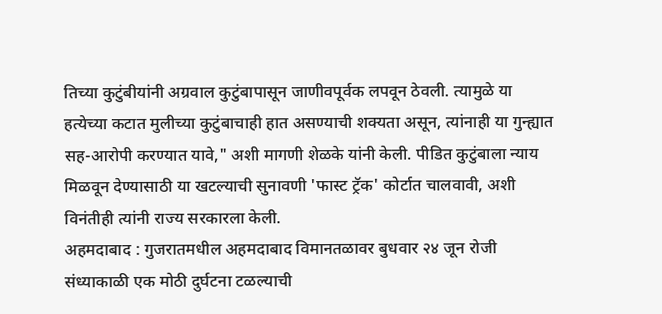तिच्या कुटुंबीयांनी अग्रवाल कुटुंबापासून जाणीवपूर्वक लपवून ठेवली. त्यामुळे या हत्येच्या कटात मुलीच्या कुटुंबाचाही हात असण्याची शक्यता असून, त्यांनाही या गुन्ह्यात सह-आरोपी करण्यात यावे," अशी मागणी शेळके यांनी केली. पीडित कुटुंबाला न्याय मिळवून देण्यासाठी या खटल्याची सुनावणी 'फास्ट ट्रॅक' कोर्टात चालवावी, अशी विनंतीही त्यांनी राज्य सरकारला केली.
अहमदाबाद : गुजरातमधील अहमदाबाद विमानतळावर बुधवार २४ जून रोजी संध्याकाळी एक मोठी दुर्घटना टळल्याची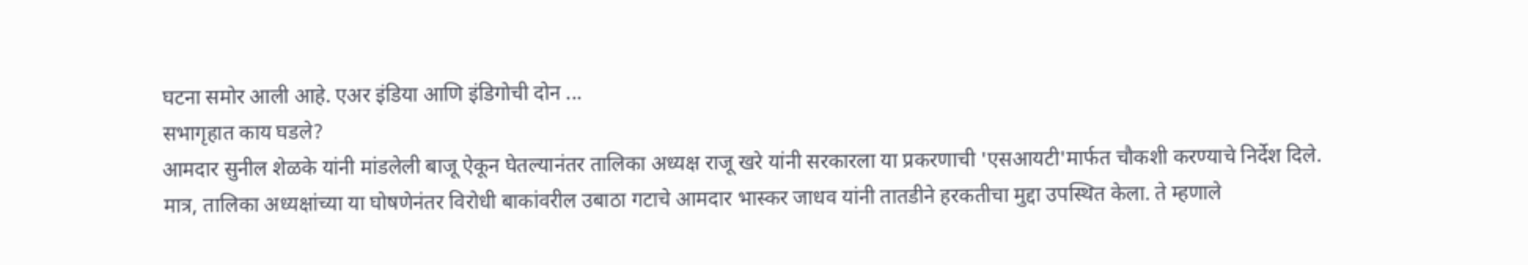घटना समोर आली आहे. एअर इंडिया आणि इंडिगोची दोन ...
सभागृहात काय घडले?
आमदार सुनील शेळके यांनी मांडलेली बाजू ऐकून घेतल्यानंतर तालिका अध्यक्ष राजू खरे यांनी सरकारला या प्रकरणाची 'एसआयटी'मार्फत चौकशी करण्याचे निर्देश दिले. मात्र, तालिका अध्यक्षांच्या या घोषणेनंतर विरोधी बाकांवरील उबाठा गटाचे आमदार भास्कर जाधव यांनी तातडीने हरकतीचा मुद्दा उपस्थित केला. ते म्हणाले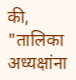की, "तालिका अध्यक्षांना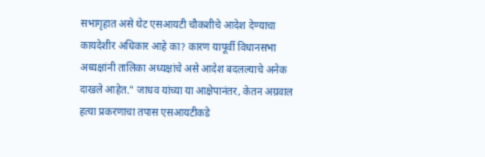सभागृहात असे थेट एसआयटी चौकशीचे आदेश देण्याचा कायदेशीर अधिकार आहे का? कारण यापूर्वी विधानसभा अध्यक्षांनी तालिका अध्यक्षांचे असे आदेश बदलल्याचे अनेक दाखले आहेत." जाधव यांच्या या आक्षेपानंतर, केतन अग्रवाल हत्या प्रकरणाचा तपास एसआयटीकडे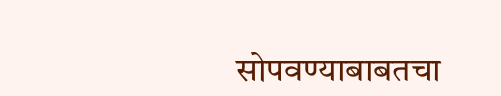सोपवण्याबाबतचा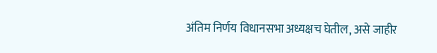अंतिम निर्णय विधानसभा अध्यक्षच घेतील, असे जाहीर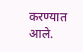करण्यात आले.